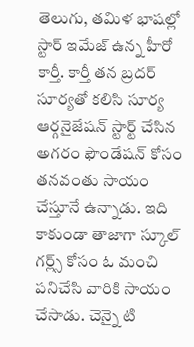తెలుగు, తమిళ భాషల్లో స్టార్ ఇమేజ్ ఉన్న హీరో కార్తీ. కార్తీ తన బ్రదర్ సూర్యతో కలిసి సూర్య ఆర్గనైజేషన్ స్టార్ట్ చేసిన అగరం ఫౌండేషన్ కోసం తనవంతు సాయం చేస్తూనే ఉన్నాడు. ఇది కాకుండా తాజాగా స్కూల్ గర్ల్స్ కోసం ఓ మంచి పనిచేసి వారికి సాయం చేసాడు. చెన్నై టి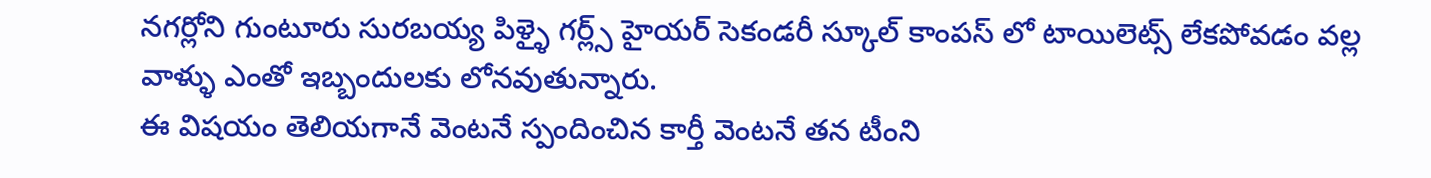నగర్లోని గుంటూరు సురబయ్య పిళ్ళై గర్ల్స్ హైయర్ సెకండరీ స్కూల్ కాంపస్ లో టాయిలెట్స్ లేకపోవడం వల్ల వాళ్ళు ఎంతో ఇబ్బందులకు లోనవుతున్నారు.
ఈ విషయం తెలియగానే వెంటనే స్పందించిన కార్తీ వెంటనే తన టీంని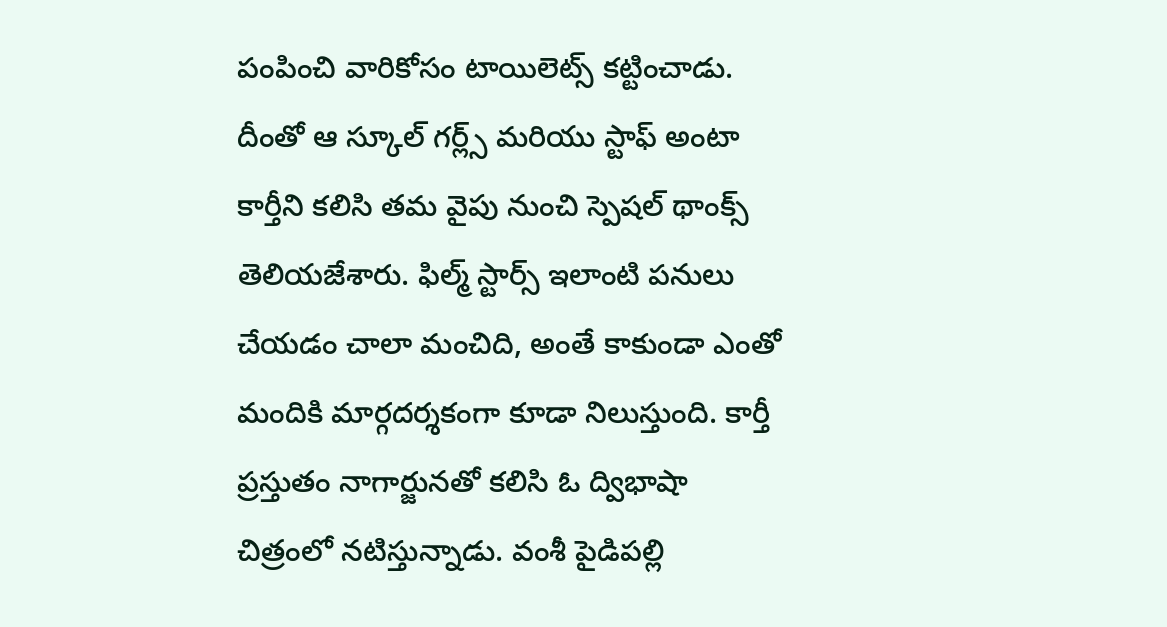పంపించి వారికోసం టాయిలెట్స్ కట్టించాడు. దీంతో ఆ స్కూల్ గర్ల్స్ మరియు స్టాఫ్ అంటా కార్తీని కలిసి తమ వైపు నుంచి స్పెషల్ థాంక్స్ తెలియజేశారు. ఫిల్మ్ స్టార్స్ ఇలాంటి పనులు చేయడం చాలా మంచిది, అంతే కాకుండా ఎంతో మందికి మార్గదర్శకంగా కూడా నిలుస్తుంది. కార్తీ ప్రస్తుతం నాగార్జునతో కలిసి ఓ ద్విభాషా చిత్రంలో నటిస్తున్నాడు. వంశీ పైడిపల్లి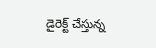డైరెక్ట్ చేస్తున్న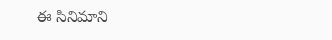ఈ సినిమాని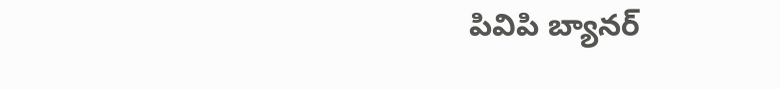పివిపి బ్యానర్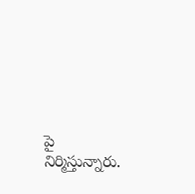పై నిర్మిస్తున్నారు.